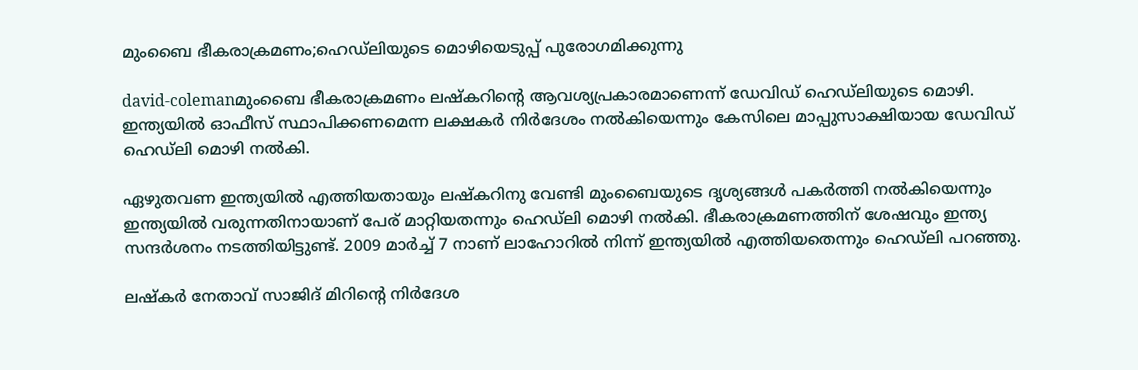മുംബൈ ഭീകരാക്രമണം;ഹെഡ്‌ലിയുടെ മൊഴിയെടുപ്പ്‌ പുരോഗമിക്കുന്നു

david-colemanമുംബൈ ഭീകരാക്രമണം ലഷ്‌കറിന്റെ ആവശ്യപ്രകാരമാണെന്ന്‌ ഡേവിഡ്‌ ഹെഡ്‌ലിയുടെ മൊഴി. ഇന്ത്യയില്‍ ഓഫീസ്‌ സ്ഥാപിക്കണമെന്ന ലക്ഷകര്‍ നിര്‍ദേശം നല്‍കിയെന്നും കേസിലെ മാപ്പുസാക്ഷിയായ ഡേവിഡ്‌ ഹെഡ്‌ലി മൊഴി നല്‍കി.

ഏഴുതവണ ഇന്ത്യയില്‍ എത്തിയതായും ലഷ്‌കറിനു വേണ്ടി മുംബൈയുടെ ദൃശ്യങ്ങള്‍ പകര്‍ത്തി നല്‍കിയെന്നും ഇന്ത്യയില്‍ വരുന്നതിനായാണ്‌ പേര്‌ മാറ്റിയതന്നും ഹെഡ്‌ലി മൊഴി നല്‍കി. ഭീകരാക്രമണത്തിന്‌ ശേഷവും ഇന്ത്യ സന്ദര്‍ശനം നടത്തിയിട്ടുണ്ട്‌. 2009 മാര്‍ച്ച്‌ 7 നാണ്‌ ലാഹോറില്‍ നിന്ന്‌ ഇന്ത്യയില്‍ എത്തിയതെന്നും ഹെഡ്‌ലി പറഞ്ഞു.

ലഷ്‌കര്‍ നേതാവ്‌ സാജിദ്‌ മിറിന്റെ നിര്‍ദേശ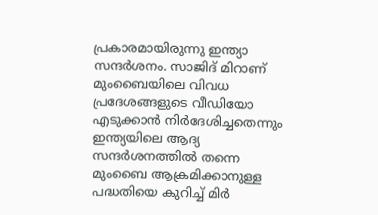പ്രകാരമായിരുന്നു ഇന്ത്യാ സന്ദര്‍ശനം. സാജിദ്‌ മിറാണ്‌ മുംബൈയിലെ വിവധ പ്രദേശങ്ങളുടെ വീഡിയോ എടുക്കാന്‍ നിര്‍ദേശിച്ചതെന്നും ഇന്ത്യയിലെ ആദ്യ സന്ദര്‍ശനത്തില്‍ തന്നെ മുംബൈ ആക്രമിക്കാനുള്ള പദ്ധതിയെ കുറിച്ച്‌ മിര്‍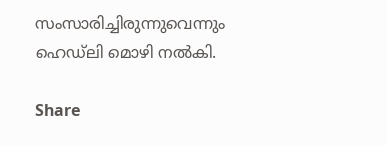സംസാരിച്ചിരുന്നുവെന്നും ഹെഡ്‌ലി മൊഴി നല്‍കി.

Share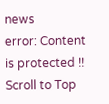news
error: Content is protected !!
Scroll to Top